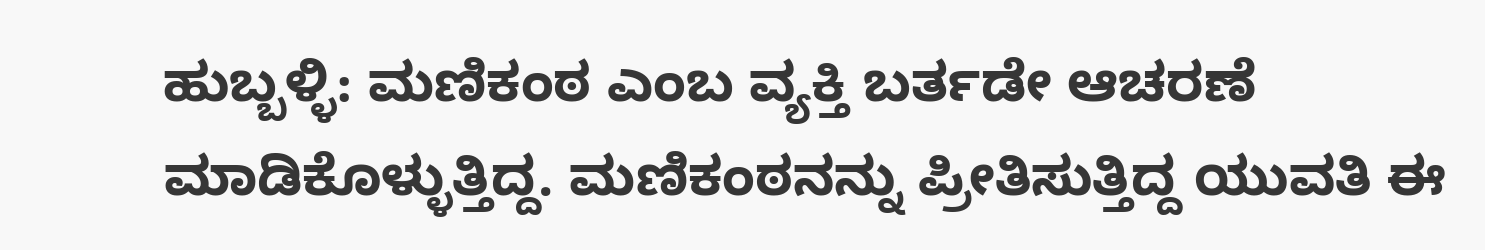ಹುಬ್ಬಳ್ಳಿ: ಮಣಿಕಂಠ ಎಂಬ ವ್ಯಕ್ತಿ ಬರ್ತಡೇ ಆಚರಣೆ ಮಾಡಿಕೊಳ್ಳುತ್ತಿದ್ದ. ಮಣಿಕಂಠನನ್ನು ಪ್ರೀತಿಸುತ್ತಿದ್ದ ಯುವತಿ ಈ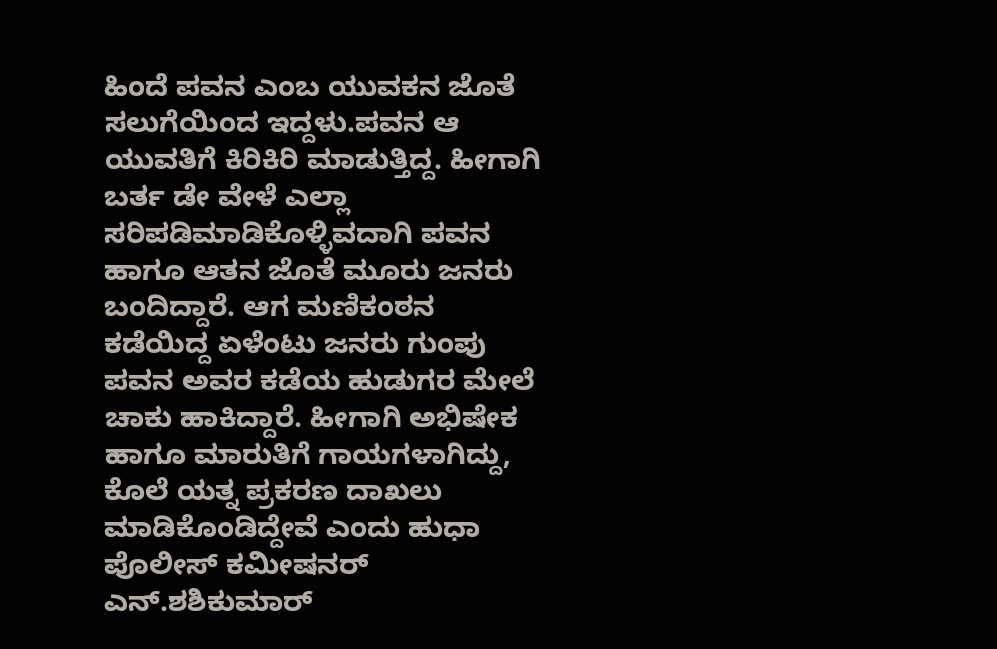ಹಿಂದೆ ಪವನ ಎಂಬ ಯುವಕನ ಜೊತೆ ಸಲುಗೆಯಿಂದ ಇದ್ದಳು.ಪವನ ಆ ಯುವತಿಗೆ ಕಿರಿಕಿರಿ ಮಾಡುತ್ತಿದ್ದ. ಹೀಗಾಗಿ ಬರ್ತ ಡೇ ವೇಳೆ ಎಲ್ಲಾ ಸರಿಪಡಿಮಾಡಿಕೊಳ್ಳಿವದಾಗಿ ಪವನ ಹಾಗೂ ಆತನ ಜೊತೆ ಮೂರು ಜನರು ಬಂದಿದ್ದಾರೆ. ಆಗ ಮಣಿಕಂಠನ ಕಡೆಯಿದ್ದ ಏಳೆಂಟು ಜನರು ಗುಂಪು ಪವನ ಅವರ ಕಡೆಯ ಹುಡುಗರ ಮೇಲೆ ಚಾಕು ಹಾಕಿದ್ದಾರೆ. ಹೀಗಾಗಿ ಅಭಿಷೇಕ ಹಾಗೂ ಮಾರುತಿಗೆ ಗಾಯಗಳಾಗಿದ್ದು, ಕೊಲೆ ಯತ್ನ ಪ್ರಕರಣ ದಾಖಲು ಮಾಡಿಕೊಂಡಿದ್ದೇವೆ ಎಂದು ಹುಧಾ ಪೊಲೀಸ್ ಕಮೀಷನರ್ ಎನ್.ಶಶಿಕುಮಾರ್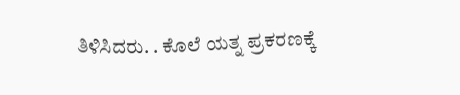ತಿಳಿಸಿದರು. . ಕೊಲೆ ಯತ್ನ ಪ್ರಕರಣಕ್ಕೆ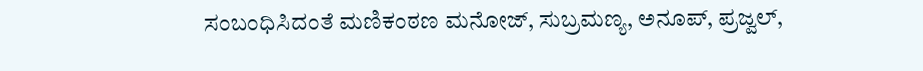ಸಂಬಂಧಿಸಿದಂತೆ ಮಣಿಕಂಠಣ ಮನೋಜ್, ಸುಬ್ರಮಣ್ಯ, ಅನೂಪ್, ಪ್ರಜ್ವಲ್,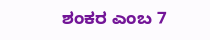ಶಂಕರ ಎಂಬ 7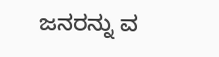ಜನರನ್ನು ವ